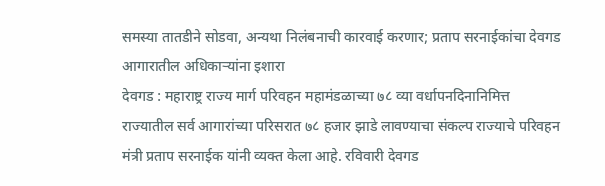समस्या तातडीने सोडवा, अन्यथा निलंबनाची कारवाई करणार; प्रताप सरनाईकांचा देवगड आगारातील अधिकाऱ्यांना इशारा
देवगड : महाराष्ट्र राज्य मार्ग परिवहन महामंडळाच्या ७८ व्या वर्धापनदिनानिमित्त राज्यातील सर्व आगारांच्या परिसरात ७८ हजार झाडे लावण्याचा संकल्प राज्याचे परिवहन मंत्री प्रताप सरनाईक यांनी व्यक्त केला आहे. रविवारी देवगड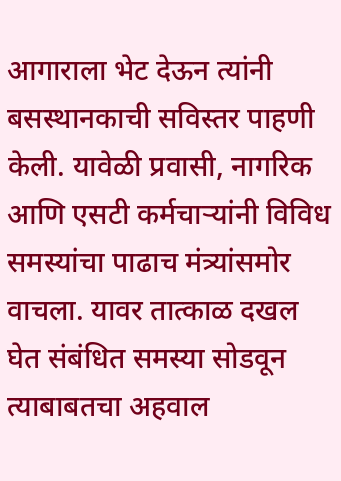आगाराला भेट देऊन त्यांनी बसस्थानकाची सविस्तर पाहणी केली. यावेळी प्रवासी, नागरिक आणि एसटी कर्मचाऱ्यांनी विविध समस्यांचा पाढाच मंत्र्यांसमोर वाचला. यावर तात्काळ दखल घेत संबंधित समस्या सोडवून त्याबाबतचा अहवाल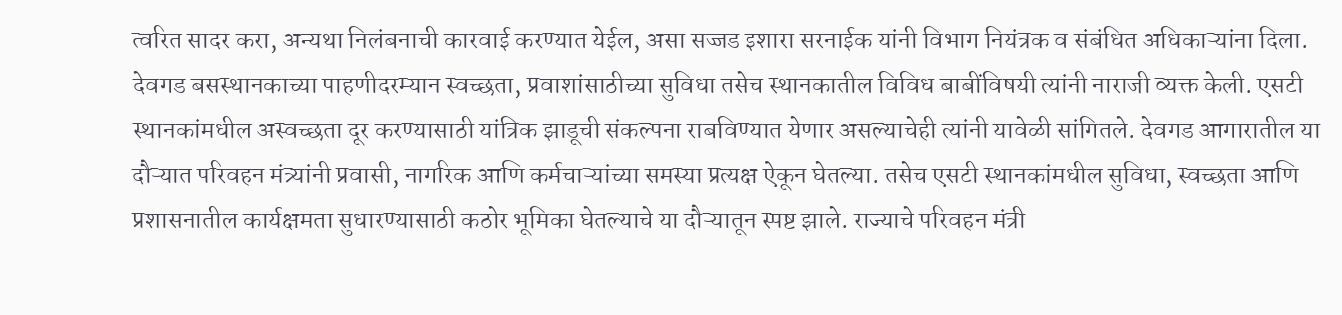त्वरित सादर करा, अन्यथा निलंबनाची कारवाई करण्यात येईल, असा सज्जड इशारा सरनाईक यांनी विभाग नियंत्रक व संबंधित अधिकाऱ्यांना दिला.
देवगड बसस्थानकाच्या पाहणीदरम्यान स्वच्छता, प्रवाशांसाठीच्या सुविधा तसेच स्थानकातील विविध बाबींविषयी त्यांनी नाराजी व्यक्त केली. एसटी स्थानकांमधील अस्वच्छता दूर करण्यासाठी यांत्रिक झाडूची संकल्पना राबविण्यात येणार असल्याचेही त्यांनी यावेळी सांगितले. देवगड आगारातील या दौऱ्यात परिवहन मंत्र्यांनी प्रवासी, नागरिक आणि कर्मचाऱ्यांच्या समस्या प्रत्यक्ष ऐकून घेतल्या. तसेच एसटी स्थानकांमधील सुविधा, स्वच्छता आणि प्रशासनातील कार्यक्षमता सुधारण्यासाठी कठोर भूमिका घेतल्याचे या दौऱ्यातून स्पष्ट झाले. राज्याचे परिवहन मंत्री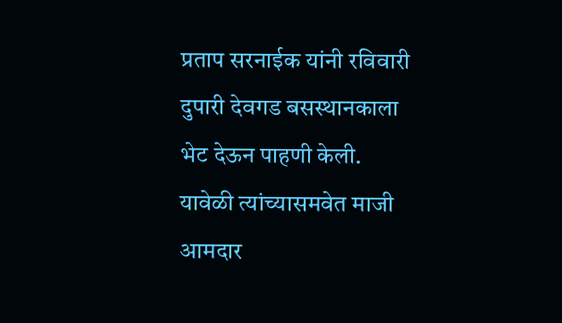प्रताप सरनाईक यांनी रविवारी दुपारी देवगड बसस्थानकाला भेट देऊन पाहणी केली. यावेळी त्यांच्यासमवेत माजी आमदार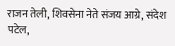राजन तेली, शिवसेना नेते संजय आग्रे, संदेश पटेल,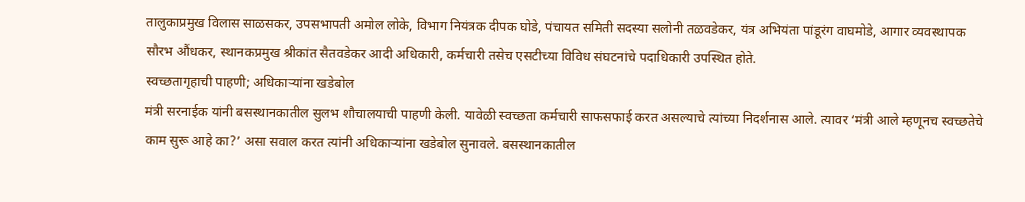तालुकाप्रमुख विलास साळसकर, उपसभापती अमोल लोके, विभाग नियंत्रक दीपक घोडे, पंचायत समिती सदस्या सलोनी तळवडेकर, यंत्र अभियंता पांडूरंग वाघमोडे, आगार व्यवस्थापक सौरभ औंधकर, स्थानकप्रमुख श्रीकांत सैतवडेकर आदी अधिकारी, कर्मचारी तसेच एसटीच्या विविध संघटनांचे पदाधिकारी उपस्थित होते.
स्वच्छतागृहाची पाहणी; अधिकाऱ्यांना खडेबोल
मंत्री सरनाईक यांनी बसस्थानकातील सुलभ शौचालयाची पाहणी केली. यावेळी स्वच्छता कर्मचारी साफसफाई करत असल्याचे त्यांच्या निदर्शनास आले. त्यावर ‘मंत्री आले म्हणूनच स्वच्छतेचे काम सुरू आहे का?’ असा सवाल करत त्यांनी अधिकाऱ्यांना खडेबोल सुनावले. बसस्थानकातील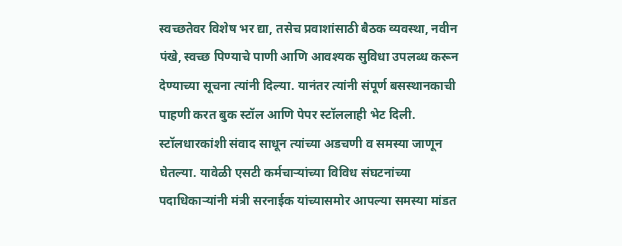स्वच्छतेवर विशेष भर द्या, तसेच प्रवाशांसाठी बैठक व्यवस्था, नवीन पंखे, स्वच्छ पिण्याचे पाणी आणि आवश्यक सुविधा उपलब्ध करून देण्याच्या सूचना त्यांनी दिल्या. यानंतर त्यांनी संपूर्ण बसस्थानकाची पाहणी करत बुक स्टॉल आणि पेपर स्टॉललाही भेट दिली. स्टॉलधारकांशी संवाद साधून त्यांच्या अडचणी व समस्या जाणून घेतल्या. यावेळी एसटी कर्मचाऱ्यांच्या विविध संघटनांच्या पदाधिकाऱ्यांनी मंत्री सरनाईक यांच्यासमोर आपल्या समस्या मांडत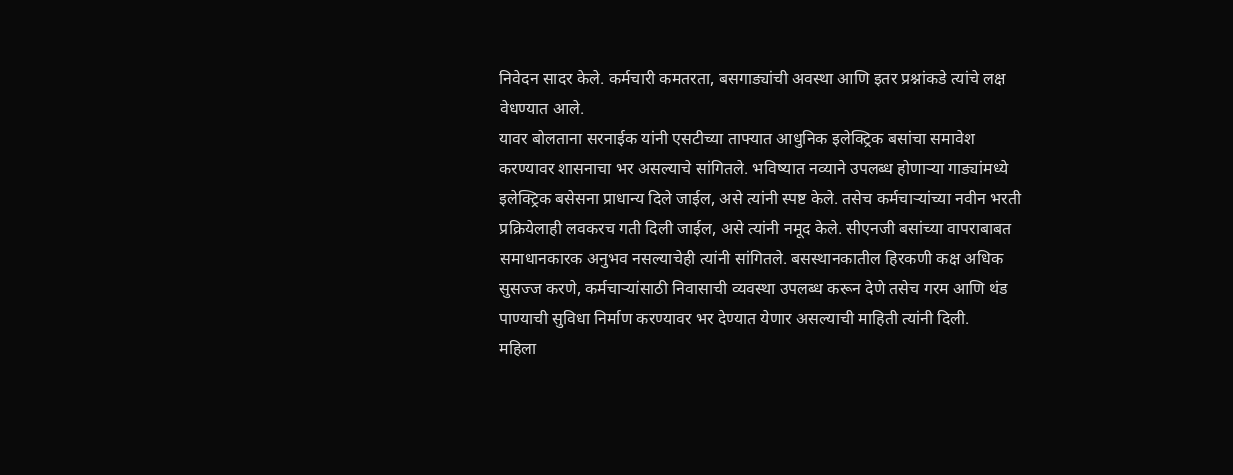निवेदन सादर केले. कर्मचारी कमतरता, बसगाड्यांची अवस्था आणि इतर प्रश्नांकडे त्यांचे लक्ष वेधण्यात आले.
यावर बोलताना सरनाईक यांनी एसटीच्या ताफ्यात आधुनिक इलेक्ट्रिक बसांचा समावेश करण्यावर शासनाचा भर असल्याचे सांगितले. भविष्यात नव्याने उपलब्ध होणाऱ्या गाड्यांमध्ये इलेक्ट्रिक बसेसना प्राधान्य दिले जाईल, असे त्यांनी स्पष्ट केले. तसेच कर्मचाऱ्यांच्या नवीन भरती प्रक्रियेलाही लवकरच गती दिली जाईल, असे त्यांनी नमूद केले. सीएनजी बसांच्या वापराबाबत समाधानकारक अनुभव नसल्याचेही त्यांनी सांगितले. बसस्थानकातील हिरकणी कक्ष अधिक सुसज्ज करणे, कर्मचाऱ्यांसाठी निवासाची व्यवस्था उपलब्ध करून देणे तसेच गरम आणि थंड पाण्याची सुविधा निर्माण करण्यावर भर देण्यात येणार असल्याची माहिती त्यांनी दिली.
महिला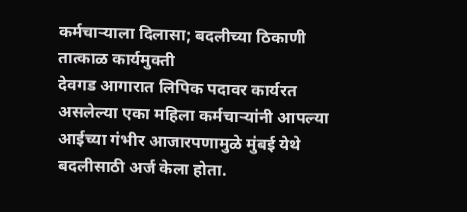कर्मचाऱ्याला दिलासा; बदलीच्या ठिकाणी तात्काळ कार्यमुक्ती
देवगड आगारात लिपिक पदावर कार्यरत असलेल्या एका महिला कर्मचाऱ्यांनी आपल्या आईच्या गंभीर आजारपणामुळे मुंबई येथे बदलीसाठी अर्ज केला होता.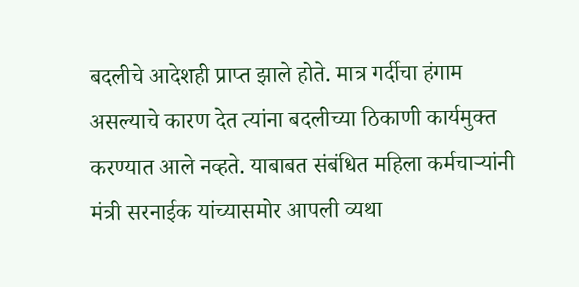बदलीचे आदेशही प्राप्त झाले होते. मात्र गर्दीचा हंगाम असल्याचे कारण देत त्यांना बदलीच्या ठिकाणी कार्यमुक्त करण्यात आले नव्हते. याबाबत संबंधित महिला कर्मचाऱ्यांनी मंत्री सरनाईक यांच्यासमोर आपली व्यथा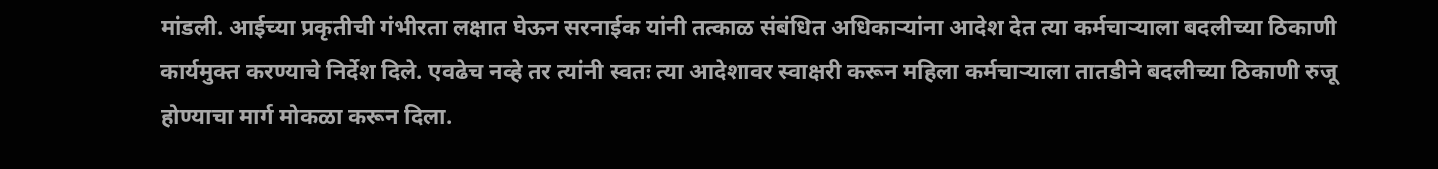मांडली. आईच्या प्रकृतीची गंभीरता लक्षात घेऊन सरनाईक यांनी तत्काळ संबंधित अधिकाऱ्यांना आदेश देत त्या कर्मचाऱ्याला बदलीच्या ठिकाणी कार्यमुक्त करण्याचे निर्देश दिले. एवढेच नव्हे तर त्यांनी स्वतः त्या आदेशावर स्वाक्षरी करून महिला कर्मचाऱ्याला तातडीने बदलीच्या ठिकाणी रुजू होण्याचा मार्ग मोकळा करून दिला.